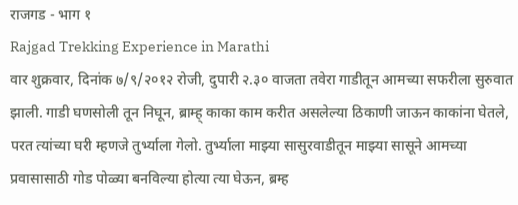राजगड - भाग १
Rajgad Trekking Experience in Marathi
वार शुक्रवार, दिनांक ७/९/२०१२ रोजी, दुपारी २.३० वाजता तवेरा गाडीतून आमच्या सफरीला सुरुवात झाली. गाडी घणसोली तून निघून, ब्राम्ह् काका काम करीत असलेल्या ठिकाणी जाऊन काकांना घेतले, परत त्यांच्या घरी म्हणजे तुर्भ्याला गेलो. तुर्भ्याला माझ्या सासुरवाडीतून माझ्या सासूने आमच्या प्रवासासाठी गोड पोळ्या बनविल्या होत्या त्या घेऊन, ब्रम्ह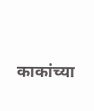काकांच्या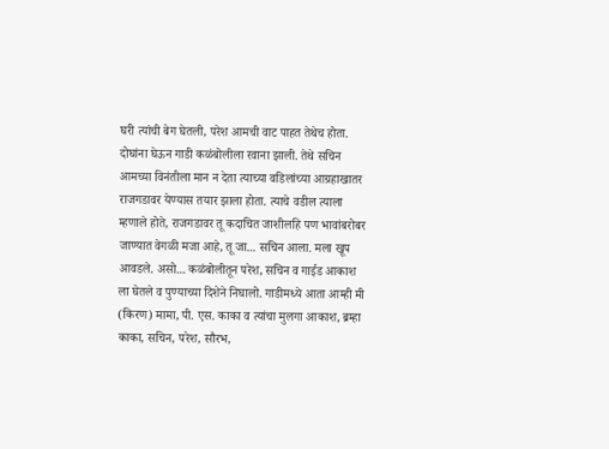घरी त्यांची बेग घेतली, परेश आमची वाट पाहत तेथेच होता. दोघांना घेऊन गाडी कळंबोलीला रवाना झाली. तेथे सचिन आमच्या विनंतीला मान न देता त्याच्या वडिलांच्या आग्रहाखातर राजगडावर येण्यास तयार झाला होता. त्याचे वडील त्याला म्हणाले होते, राजगडावर तू कदाचित जाशीलहि पण भावांबरोबर जाण्यात वेगळी मजा आहे, तू जा... सचिन आला. मला खूप आवडले. असो... कळंबोलीतून परेश, सचिन व गाईड आकाश ला घेतले व पुण्याच्या दिशेने निघालो. गाडीमध्ये आता आम्ही मी (किरण) मामा, पी. एस. काका व त्यांचा मुलगा आकाश, ब्रम्हा काका, सचिन, परेश, सौरभ,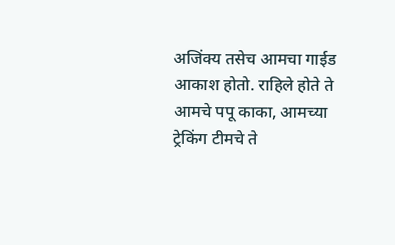अजिंक्य तसेच आमचा गाईड आकाश होतो. राहिले होते ते आमचे पपू काका, आमच्या ट्रेकिंग टीमचे ते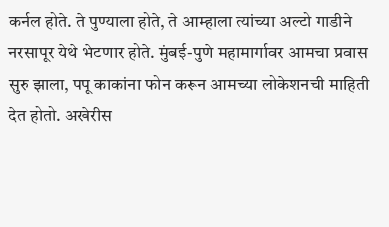कर्नल होते. ते पुण्याला होते, ते आम्हाला त्यांच्या अल्टो गाडीने नरसापूर येथे भेटणार होते. मुंबई-पुणे महामार्गावर आमचा प्रवास सुरु झाला, पपू काकांना फोन करून आमच्या लोकेशनची माहिती देत होतो. अखेरीस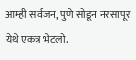आम्ही सर्वजन, पुणे सोडून नरसापूर येथे एकत्र भेटलो.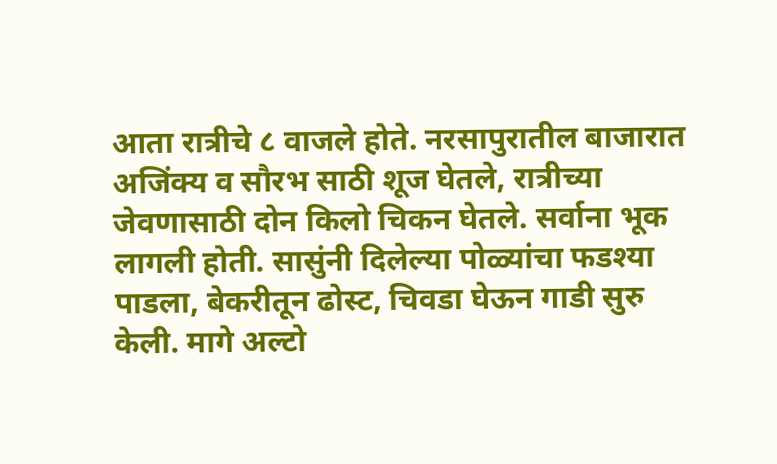आता रात्रीचे ८ वाजले होते. नरसापुरातील बाजारात अजिंक्य व सौरभ साठी शूज घेतले, रात्रीच्या जेवणासाठी दोन किलो चिकन घेतले. सर्वाना भूक लागली होती. सासुंनी दिलेल्या पोळ्यांचा फडश्या पाडला, बेकरीतून ढोस्ट, चिवडा घेऊन गाडी सुरु केली. मागे अल्टो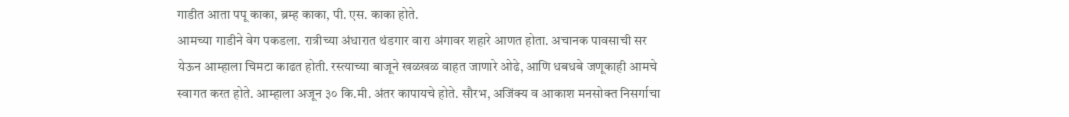गाडीत आता पपू काका, ब्रम्ह काका, पी. एस. काका होते.
आमच्या गाडीने वेग पकडला. रात्रीच्या अंधारात थंडगार वारा अंगावर शहारे आणत होता. अचानक पावसाची सर येऊन आम्हाला चिमटा काढत होती. रस्त्याच्या बाजूने खळखळ वाहत जाणारे ओढे, आणि धबधबे जणूकाही आमचे स्वागत करत होते. आम्हाला अजून ३० कि.मी. अंतर कापायचे होते. सौरभ, अजिंक्य व आकाश मनसोक्त निसर्गाचा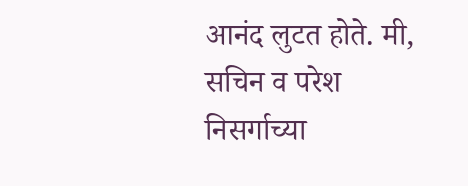आनंद लुटत होते. मी, सचिन व परेश निसर्गाच्या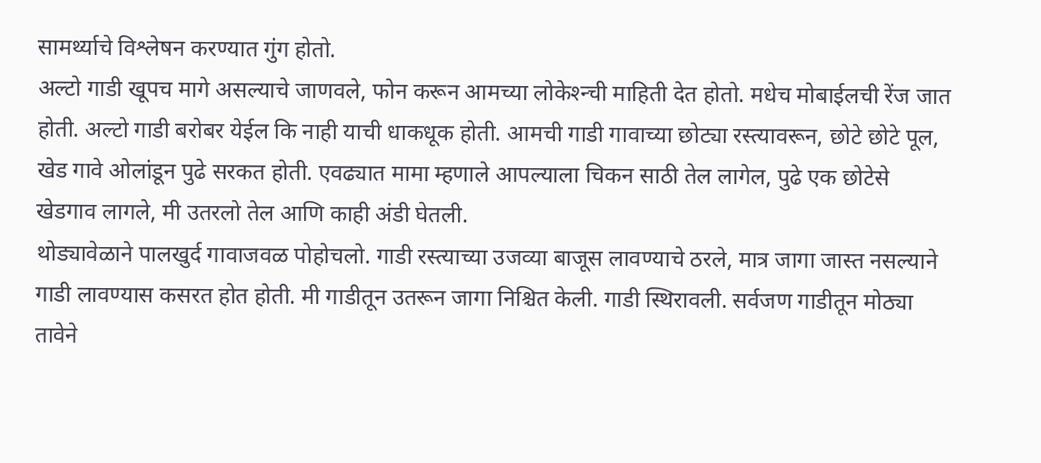सामर्थ्याचे विश्लेषन करण्यात गुंग होतो.
अल्टो गाडी खूपच मागे असल्याचे जाणवले, फोन करून आमच्या लोकेश्न्ची माहिती देत होतो. मधेच मोबाईलची रेंज जात होती. अल्टो गाडी बरोबर येईल कि नाही याची धाकधूक होती. आमची गाडी गावाच्या छोट्या रस्त्यावरून, छोटे छोटे पूल, खेड गावे ओलांडून पुढे सरकत होती. एवढ्यात मामा म्हणाले आपल्याला चिकन साठी तेल लागेल, पुढे एक छोटेसे खेडगाव लागले, मी उतरलो तेल आणि काही अंडी घेतली.
थोड्यावेळाने पालखुर्द गावाजवळ पोहोचलो. गाडी रस्त्याच्या उजव्या बाजूस लावण्याचे ठरले, मात्र जागा जास्त नसल्याने गाडी लावण्यास कसरत होत होती. मी गाडीतून उतरून जागा निश्चित केली. गाडी स्थिरावली. सर्वजण गाडीतून मोठ्या तावेने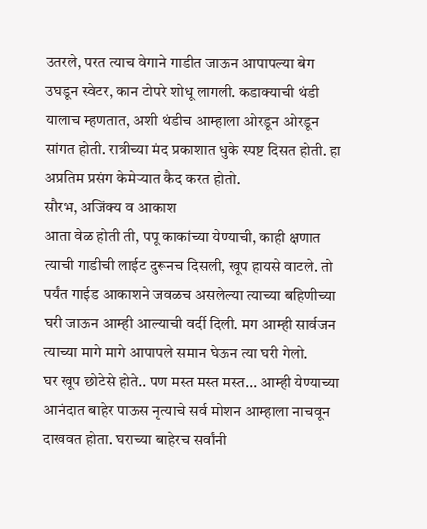उतरले, परत त्याच वेगाने गाडीत जाऊन आपापल्या बेग उघडून स्वेटर, कान टोपरे शोधू लागली. कडाक्याची थंडी यालाच म्हणतात, अशी थंडीच आम्हाला ओरडून ओरडून सांगत होती. रात्रीच्या मंद प्रकाशात धुके स्पष्ट दिसत होती. हा अप्रतिम प्रसंग केमेऱ्यात कैद करत होतो.
सौरभ, अजिंक्य व आकाश
आता वेळ होती ती, पपू काकांच्या येण्याची, काही क्षणात त्याची गाडीची लाईट दुरूनच दिसली, खूप हायसे वाटले. तो पर्यंत गाईड आकाशने जवळच असलेल्या त्याच्या बहिणीच्या घरी जाऊन आम्ही आल्याची वर्दी दिली. मग आम्ही सार्वजन त्याच्या मागे मागे आपापले समान घेऊन त्या घरी गेलो.
घर खूप छोटेसे होते.. पण मस्त मस्त मस्त... आम्ही येण्याच्या आनंदात बाहेर पाऊस नृत्याचे सर्व मोशन आम्हाला नाचवून दाखवत होता. घराच्या बाहेरच सर्वांनी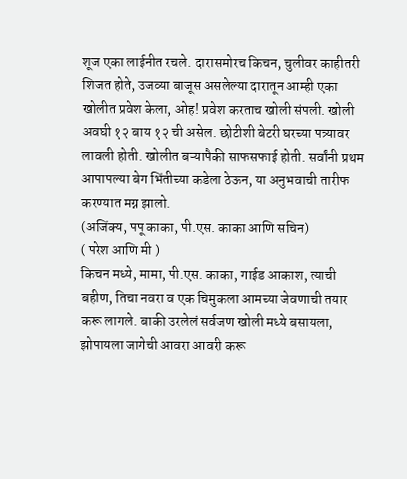शूज एका लाईनीत रचले. दारासमोरच किचन, चुलीवर काहीतरी शिजत होते, उजव्या बाजूस असलेल्या दारातून आम्ही एका खोलीत प्रवेश केला, ओह! प्रवेश करताच खोली संपली. खोली अवघी १२ बाय १२ ची असेल. छोटीशी बेटरी घरच्या पत्र्यावर लावली होती. खोलीत बऱ्यापैकी साफसफाई होती. सर्वांनी प्रथम आपापल्या बेग भिंतीच्या कडेला ठेऊन, या अनुभवाची तारीफ करण्यात मग्न झालो.
(अजिंक्य, पपू काका, पी.एस. काका आणि सचिन)
( परेश आणि मी )
किचन मध्ये, मामा, पी.एस. काका, गाईड आकाश, त्याची बहीण, तिचा नवरा व एक चिमुकला आमच्या जेवणाची तयार करू लागले. बाकी उरलेलं सर्वजण खोली मध्ये बसायला, झोपायला जागेची आवरा आवरी करू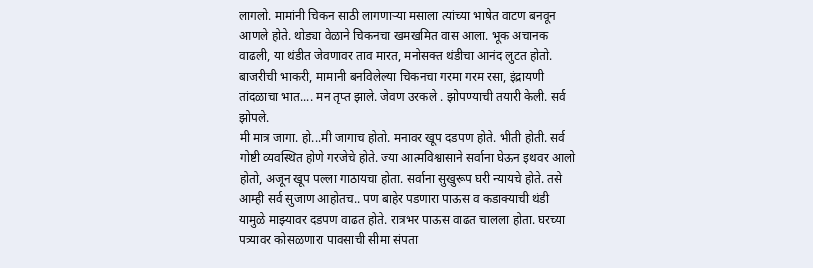लागलो. मामांनी चिकन साठी लागणाऱ्या मसाला त्यांच्या भाषेत वाटण बनवून आणले होते. थोड्या वेळाने चिकनचा खमखमित वास आला. भूक अचानक वाढली, या थंडीत जेवणावर ताव मारत, मनोसक्त थंडीचा आनंद लुटत होतो. बाजरीची भाकरी, मामानी बनविलेल्या चिकनचा गरमा गरम रसा, इंद्रायणी तांदळाचा भात.... मन तृप्त झाले. जेवण उरकले . झोपण्याची तयारी केली. सर्व झोपले.
मी मात्र जागा. हो...मी जागाच होतो. मनावर खूप दडपण होते. भीती होती. सर्व गोष्टी व्यवस्थित होणे गरजेचे होते. ज्या आत्मविश्वासाने सर्वाना घेऊन इथवर आलो होतो, अजून खूप पल्ला गाठायचा होता. सर्वाना सुखुरूप घरी न्यायचे होते. तसे आम्ही सर्व सुजाण आहोतच.. पण बाहेर पडणारा पाऊस व कडाक्याची थंडी यामुळे माझ्यावर दडपण वाढत होते. रात्रभर पाऊस वाढत चालला होता. घरच्या पत्र्यावर कोसळणारा पावसाची सीमा संपता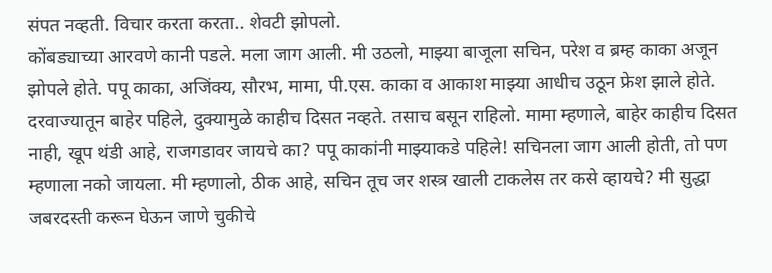संपत नव्हती. विचार करता करता.. शेवटी झोपलो.
कोंबड्याच्या आरवणे कानी पडले. मला जाग आली. मी उठलो, माझ्या बाजूला सचिन, परेश व ब्रम्ह काका अजून झोपले होते. पपू काका, अजिंक्य, सौरभ, मामा, पी.एस. काका व आकाश माझ्या आधीच उठून फ्रेश झाले होते. दरवाज्यातून बाहेर पहिले, दुक्यामुळे काहीच दिसत नव्हते. तसाच बसून राहिलो. मामा म्हणाले, बाहेर काहीच दिसत नाही, खूप थंडी आहे, राजगडावर जायचे का? पपू काकांनी माझ्याकडे पहिले! सचिनला जाग आली होती, तो पण म्हणाला नको जायला. मी म्हणालो, ठीक आहे, सचिन तूच जर शस्त्र खाली टाकलेस तर कसे व्हायचे? मी सुद्धा जबरदस्ती करून घेऊन जाणे चुकीचे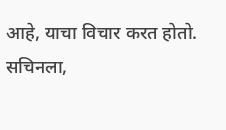आहे, याचा विचार करत होतो.
सचिनला,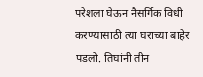परेशला घेऊन नैसर्गिक विधी करण्यासाठी त्या घराच्या बाहेर पडलो. तिघांनी तीन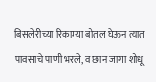बिसलेरीच्या रिकाम्या बोतल घेऊन त्यात पावसाचे पाणी भरले, व छान जागा शोधू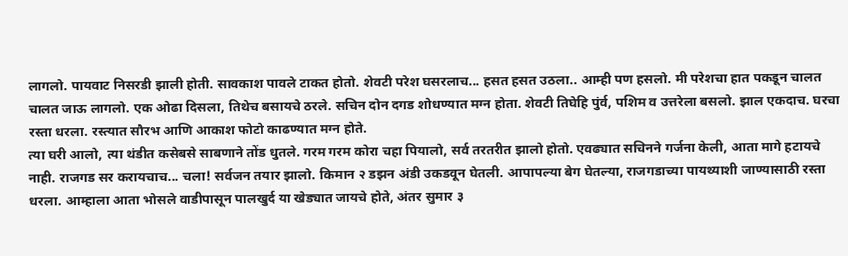लागलो. पायवाट निसरडी झाली होती. सावकाश पावले टाकत होतो. शेवटी परेश घसरलाच... हसत हसत उठला.. आम्ही पण हसलो. मी परेशचा हात पकडून चालत चालत जाऊ लागलो. एक ओढा दिसला, तिथेच बसायचे ठरले. सचिन दोन दगड शोधण्यात मग्न होता. शेवटी तिघेहि पुंर्व, पशिम व उत्तरेला बसलो. झाल एकदाच. घरचा रस्ता धरला. रस्त्यात सौरभ आणि आकाश फोटो काढण्यात मग्न होते.
त्या घरी आलो, त्या थंडीत कसेबसे साबणाने तोंड धुतले. गरम गरम कोरा चहा पियालो, सर्व तरतरीत झालो होतो. एवढ्यात सचिनने गर्जना केली, आता मागे हटायचे नाही. राजगड सर करायचाच... चला! सर्वजन तयार झालो. किमान २ डझन अंडी उकडवून घेतली. आपापल्या बेग घेतल्या, राजगडाच्या पायथ्याशी जाण्यासाठी रस्ता धरला. आम्हाला आता भोसले वाडीपासून पालखुर्द या खेड्यात जायचे होते, अंतर सुमार ३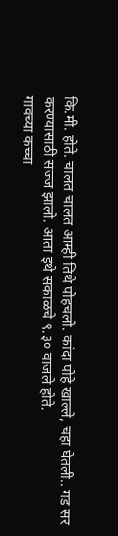कि.मी. होते. चालत चालत आम्ही तिथे पोहचलो. कांदा पोहे खाल्ले, चहा घेतली.. गड सर करण्यासाठी सज्ज झालो. आता इथे सकाळचे ९.३० वाजले होते.
गावच्या कच्चा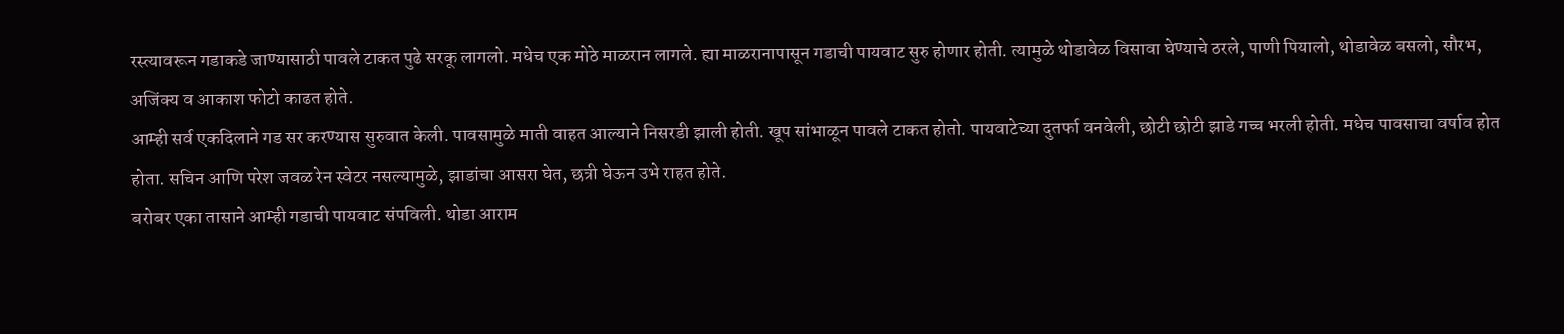रस्त्यावरून गडाकडे जाण्यासाठी पावले टाकत पुढे सरकू लागलो. मधेच एक मोठे माळरान लागले. ह्या माळरानापासून गडाची पायवाट सुरु होणार होती. त्यामुळे थोडावेळ विसावा घेण्याचे ठरले, पाणी पियालो, थोडावेळ बसलो, सौरभ, अजिंक्य व आकाश फोटो काढत होते.
आम्ही सर्व एकदिलाने गड सर करण्यास सुरुवात केली. पावसामुळे माती वाहत आल्याने निसरडी झाली होती. खूप सांभाळून पावले टाकत होतो. पायवाटेच्या दुतर्फा वनवेली, छोटी छोटी झाडे गच्च भरली होती. मधेच पावसाचा वर्षाव होत होता. सचिन आणि परेश जवळ रेन स्वेटर नसल्यामुळे, झाडांचा आसरा घेत, छत्री घेऊन उभे राहत होते.
बरोबर एका तासाने आम्ही गडाची पायवाट संपविली. थोडा आराम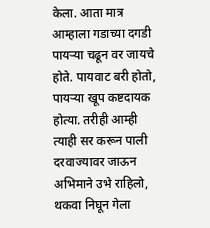केला. आता मात्र आम्हाला गडाच्या दगडी पायऱ्या चढून वर जायचे होते. पायवाट बरी होतो, पायऱ्या खूप कष्टदायक होत्या. तरीही आम्ही त्याही सर करून पाली दरवाज्यावर जाऊन अभिमाने उभे राहिलो, थकवा निघून गेला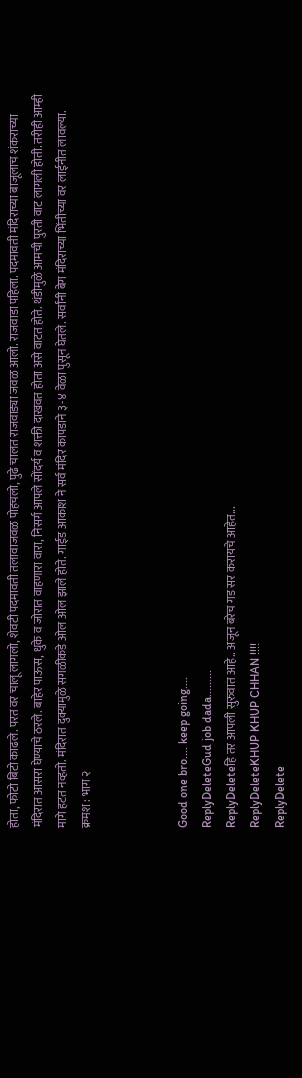होता, फोटो बिटो काढले. परत वर चालू लागलो, शेवटी पदमावती तलावाजवळ पोहचलो, पुढे चालत राजवाड्या जवळ आलो. राजवाडा पहिला. पदमावती मंदिराच्या बाजूलाच शंकराच्या मंदिरात आसरा घेण्याचे ठरले. बाहेर पाऊस, धुके व जोरात वाहणारा वारा, निसर्ग आपले सोंदर्य व शक्ती दाखवत होता असे वाटत होते. थंडीमुळे आमची पुरती वाट लागली होती. तरीही आम्ही मागे हटत नव्हतो. मंदिरात दुक्यामुळे सगळीकडे ओल ओल झाले होते. गाईड आकाश ने सर्व मंदिर कापडाने ३-४ वेळा पुसून घेतले. सर्वांनी बेग मंदिराच्या भिंतीच्या वर लाईनीत लावल्या.
क्रमश : भाग २



Good one bro.... keep going....
ReplyDeleteGud job dada.........
ReplyDeleteहि तर आपली सुरुवात आहे.. अजून बरेच गड सर करायचे आहेत...
ReplyDeleteKHUP KHUP CHHAN !!!!
ReplyDelete